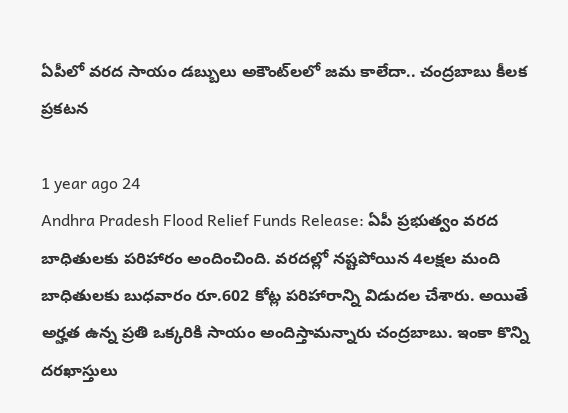ఏపీలో వరద సాయం డబ్బులు అకౌంట్‌లలో జమ కాలేదా.. చంద్రబాబు కీలక ప్రకటన

1 year ago 24
Andhra Pradesh Flood Relief Funds Release: ఏపీ ప్రభుత్వం వరద బాధితులకు పరిహారం అందించింది. వరదల్లో నష్టపోయిన 4లక్షల మంది బాధితులకు బుధవారం రూ.602 కోట్ల పరిహారాన్ని విడుదల చేశారు. అయితే అర్హత ఉన్న ప్రతి ఒక్కరికి సాయం అందిస్తామన్నారు చంద్రబాబు. ఇంకా కొన్ని దరఖాస్తులు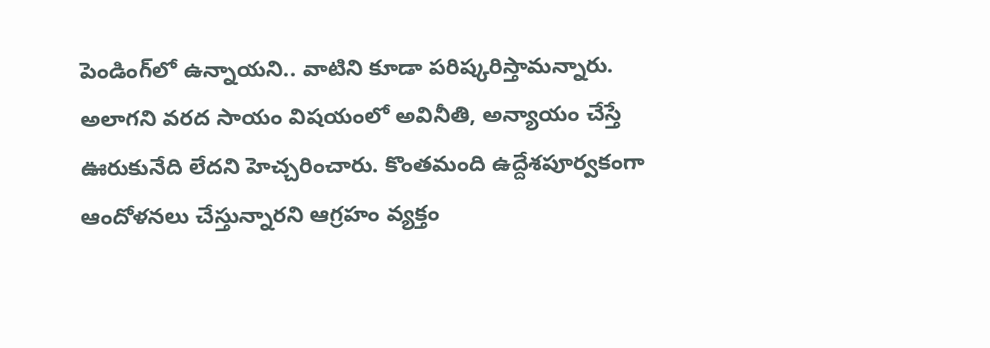పెండింగ్‌లో ఉన్నాయని.. వాటిని కూడా పరిష్కరిస్తామన్నారు. అలాగని వరద సాయం విషయంలో అవినీతి, అన్యాయం చేస్తే ఊరుకునేది లేదని హెచ్చరించారు. కొంతమంది ఉద్దేశపూర్వకంగా ఆందోళనలు చేస్తున్నారని ఆగ్రహం వ్యక్తం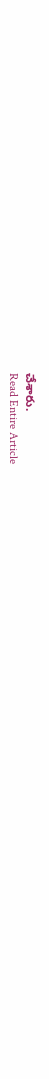చేశారు.
Read Entire Article